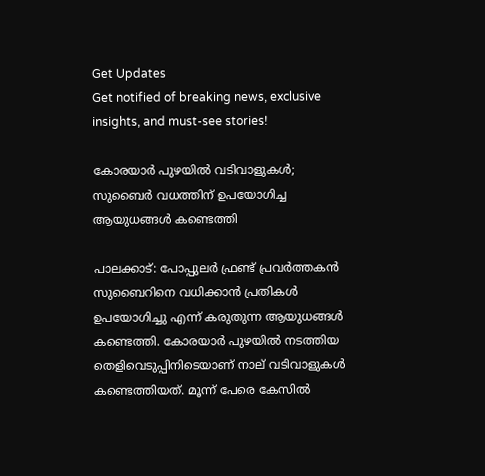Get Updates
Get notified of breaking news, exclusive insights, and must-see stories!

കോരയാര്‍ പുഴയില്‍ വടിവാളുകള്‍; സുബൈര്‍ വധത്തിന് ഉപയോഗിച്ച ആയുധങ്ങള്‍ കണ്ടെത്തി

പാലക്കാട്: പോപ്പുലര്‍ ഫ്രണ്ട് പ്രവര്‍ത്തകന്‍ സുബൈറിനെ വധിക്കാന്‍ പ്രതികള്‍ ഉപയോഗിച്ചു എന്ന് കരുതുന്ന ആയുധങ്ങള്‍ കണ്ടെത്തി. കോരയാര്‍ പുഴയില്‍ നടത്തിയ തെളിവെടുപ്പിനിടെയാണ് നാല് വടിവാളുകള്‍ കണ്ടെത്തിയത്. മൂന്ന് പേരെ കേസില്‍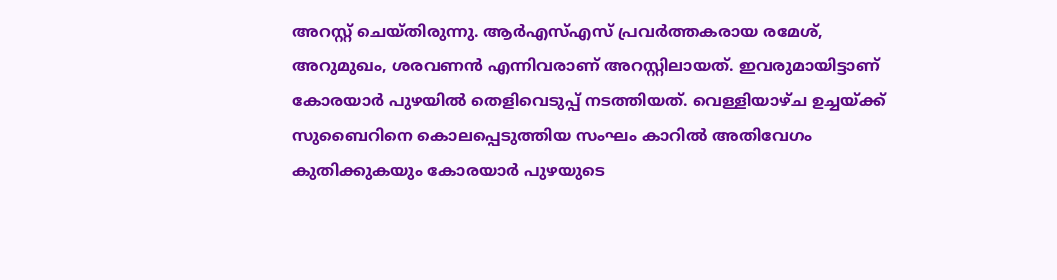അറസ്റ്റ് ചെയ്തിരുന്നു. ആര്‍എസ്എസ് പ്രവര്‍ത്തകരായ രമേശ്, അറുമുഖം, ശരവണന്‍ എന്നിവരാണ് അറസ്റ്റിലായത്. ഇവരുമായിട്ടാണ് കോരയാര്‍ പുഴയില്‍ തെളിവെടുപ്പ് നടത്തിയത്. വെള്ളിയാഴ്ച ഉച്ചയ്ക്ക് സുബൈറിനെ കൊലപ്പെടുത്തിയ സംഘം കാറില്‍ അതിവേഗം കുതിക്കുകയും കോരയാര്‍ പുഴയുടെ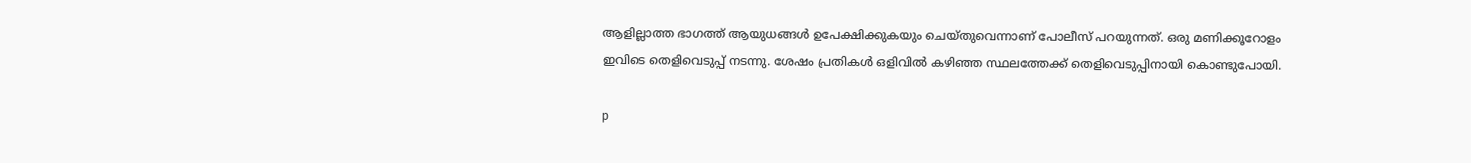ആളില്ലാത്ത ഭാഗത്ത് ആയുധങ്ങള്‍ ഉപേക്ഷിക്കുകയും ചെയ്തുവെന്നാണ് പോലീസ് പറയുന്നത്. ഒരു മണിക്കൂറോളം ഇവിടെ തെളിവെടുപ്പ് നടന്നു. ശേഷം പ്രതികള്‍ ഒളിവില്‍ കഴിഞ്ഞ സ്ഥലത്തേക്ക് തെളിവെടുപ്പിനായി കൊണ്ടുപോയി.

p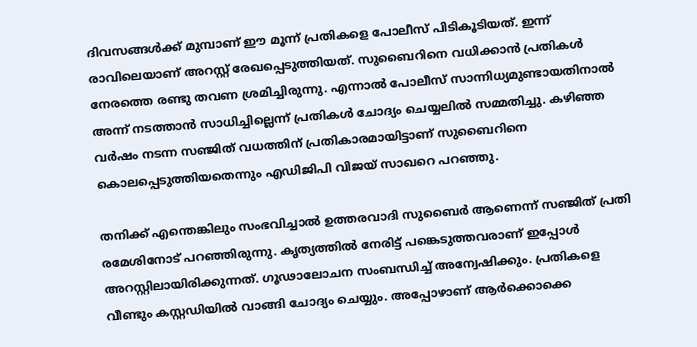ദിവസങ്ങള്‍ക്ക് മുമ്പാണ് ഈ മൂന്ന് പ്രതികളെ പോലീസ് പിടികൂടിയത്. ഇന്ന് രാവിലെയാണ് അറസ്റ്റ് രേഖപ്പെടുത്തിയത്. സുബൈറിനെ വധിക്കാന്‍ പ്രതികള്‍ നേരത്തെ രണ്ടു തവണ ശ്രമിച്ചിരുന്നു. എന്നാല്‍ പോലീസ് സാന്നിധ്യമുണ്ടായതിനാല്‍ അന്ന് നടത്താന്‍ സാധിച്ചില്ലെന്ന് പ്രതികള്‍ ചോദ്യം ചെയ്യലില്‍ സമ്മതിച്ചു. കഴിഞ്ഞ വര്‍ഷം നടന്ന സഞ്ജിത് വധത്തിന് പ്രതികാരമായിട്ടാണ് സുബൈറിനെ കൊലപ്പെടുത്തിയതെന്നും എഡിജിപി വിജയ് സാഖറെ പറഞ്ഞു.

തനിക്ക് എന്തെങ്കിലും സംഭവിച്ചാല്‍ ഉത്തരവാദി സുബൈര്‍ ആണെന്ന് സഞ്ജിത് പ്രതി രമേശിനോട് പറഞ്ഞിരുന്നു. കൃത്യത്തില്‍ നേരിട്ട് പങ്കെടുത്തവരാണ് ഇപ്പോള്‍ അറസ്റ്റിലായിരിക്കുന്നത്. ഗൂഢാലോചന സംബന്ധിച്ച് അന്വേഷിക്കും. പ്രതികളെ വീണ്ടും കസ്റ്റഡിയില്‍ വാങ്ങി ചോദ്യം ചെയ്യും. അപ്പോഴാണ് ആര്‍ക്കൊക്കെ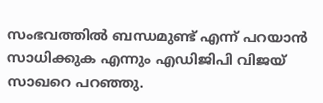സംഭവത്തില്‍ ബന്ധമുണ്ട് എന്ന് പറയാന്‍ സാധിക്കുക എന്നും എഡിജിപി വിജയ് സാഖറെ പറഞ്ഞു.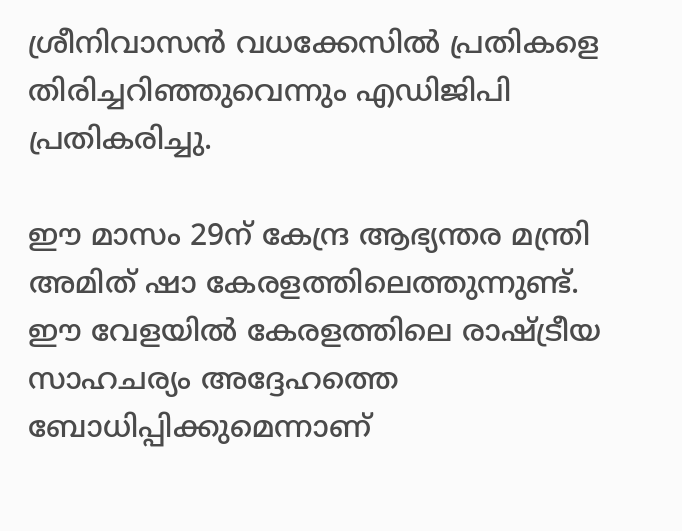ശ്രീനിവാസന്‍ വധക്കേസില്‍ പ്രതികളെ തിരിച്ചറിഞ്ഞുവെന്നും എഡിജിപി പ്രതികരിച്ചു.

ഈ മാസം 29ന് കേന്ദ്ര ആഭ്യന്തര മന്ത്രി അമിത് ഷാ കേരളത്തിലെത്തുന്നുണ്ട്. ഈ വേളയില്‍ കേരളത്തിലെ രാഷ്ട്രീയ സാഹചര്യം അദ്ദേഹത്തെ ബോധിപ്പിക്കുമെന്നാണ്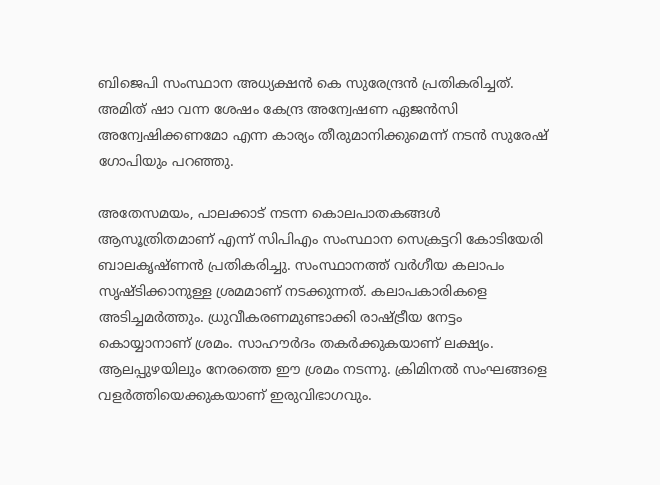ബിജെപി സംസ്ഥാന അധ്യക്ഷന്‍ കെ സുരേന്ദ്രന്‍ പ്രതികരിച്ചത്. അമിത് ഷാ വന്ന ശേഷം കേന്ദ്ര അന്വേഷണ ഏജന്‍സി അന്വേഷിക്കണമോ എന്ന കാര്യം തീരുമാനിക്കുമെന്ന് നടന്‍ സുരേഷ് ഗോപിയും പറഞ്ഞു.

അതേസമയം, പാലക്കാട് നടന്ന കൊലപാതകങ്ങള്‍ ആസൂത്രിതമാണ് എന്ന് സിപിഎം സംസ്ഥാന സെക്രട്ടറി കോടിയേരി ബാലകൃഷ്ണന്‍ പ്രതികരിച്ചു. സംസ്ഥാനത്ത് വര്‍ഗീയ കലാപം സൃഷ്ടിക്കാനുള്ള ശ്രമമാണ് നടക്കുന്നത്. കലാപകാരികളെ അടിച്ചമര്‍ത്തും. ധ്രുവീകരണമുണ്ടാക്കി രാഷ്ട്രീയ നേട്ടം കൊയ്യാനാണ് ശ്രമം. സാഹൗര്‍ദം തകര്‍ക്കുകയാണ് ലക്ഷ്യം. ആലപ്പുഴയിലും നേരത്തെ ഈ ശ്രമം നടന്നു. ക്രിമിനല്‍ സംഘങ്ങളെ വളര്‍ത്തിയെക്കുകയാണ് ഇരുവിഭാഗവും.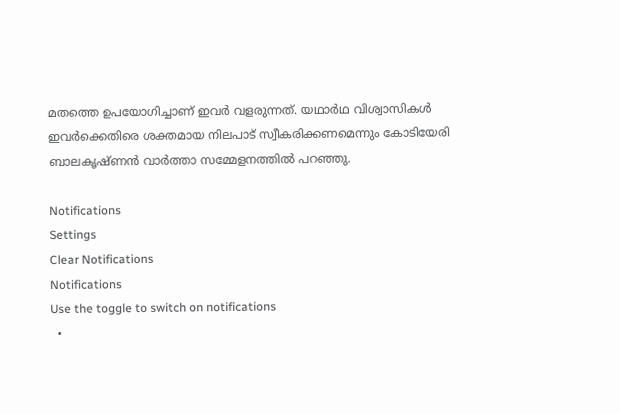മതത്തെ ഉപയോഗിച്ചാണ് ഇവര്‍ വളരുന്നത്. യഥാര്‍ഥ വിശ്വാസികള്‍ ഇവര്‍ക്കെതിരെ ശക്തമായ നിലപാട് സ്വീകരിക്കണമെന്നും കോടിയേരി ബാലകൃഷ്ണന്‍ വാര്‍ത്താ സമ്മേളനത്തില്‍ പറഞ്ഞു.

Notifications
Settings
Clear Notifications
Notifications
Use the toggle to switch on notifications
  •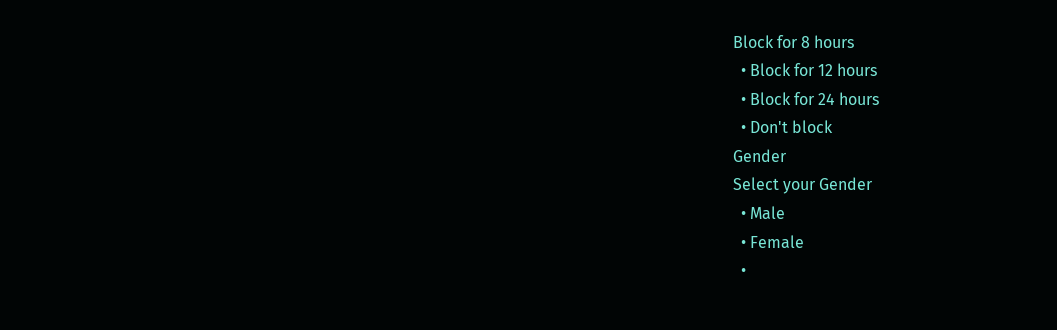Block for 8 hours
  • Block for 12 hours
  • Block for 24 hours
  • Don't block
Gender
Select your Gender
  • Male
  • Female
  •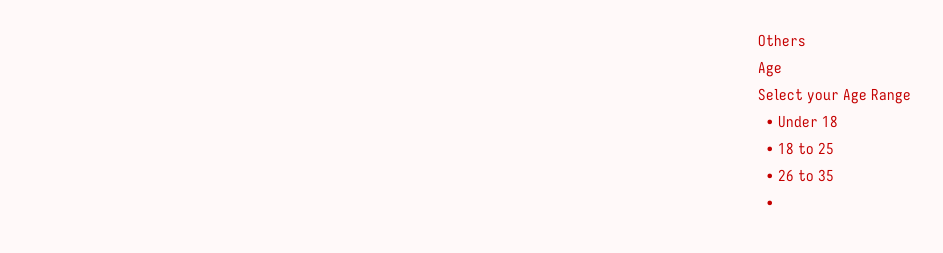Others
Age
Select your Age Range
  • Under 18
  • 18 to 25
  • 26 to 35
  •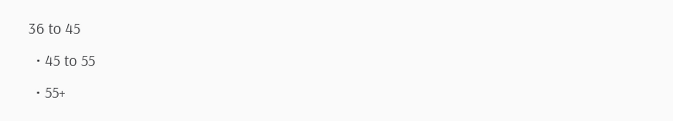36 to 45
  • 45 to 55
  • 55+